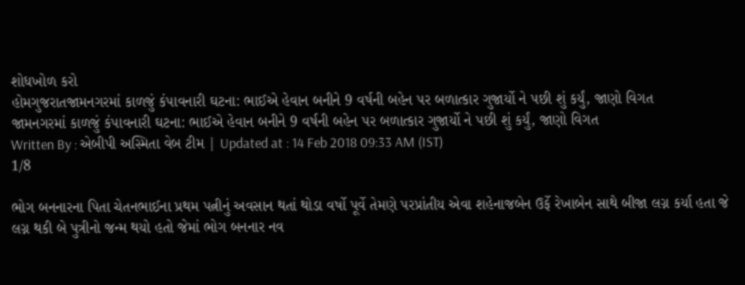શોધખોળ કરો
હોમગુજરાતજામનગરમાં કાળજું કંપાવનારી ઘટના: ભાઈએ હેવાન બનીને 9 વર્ષની બહેન પર બળાત્કાર ગુજાર્યો ને પછી શું કર્યું, જાણો વિગત
જામનગરમાં કાળજું કંપાવનારી ઘટના: ભાઈએ હેવાન બનીને 9 વર્ષની બહેન પર બળાત્કાર ગુજાર્યો ને પછી શું કર્યું, જાણો વિગત
Written By : એબીપી અસ્મિતા વેબ ટીમ | Updated at : 14 Feb 2018 09:33 AM (IST)
1/8

ભોગ બનનારના પિતા ચેતનભાઈના પ્રથમ પત્નીનું અવસાન થતાં થોડા વર્ષો પૂર્વે તેમણે પરપ્રાંતીય એવા શહેનાજબેન ઉર્ફે રેખાબેન સાથે બીજા લગ્ન કર્યા હતા જે લગ્ન થકી બે પુત્રીનો જન્મ થયો હતો જેમાં ભોગ બનનાર નવ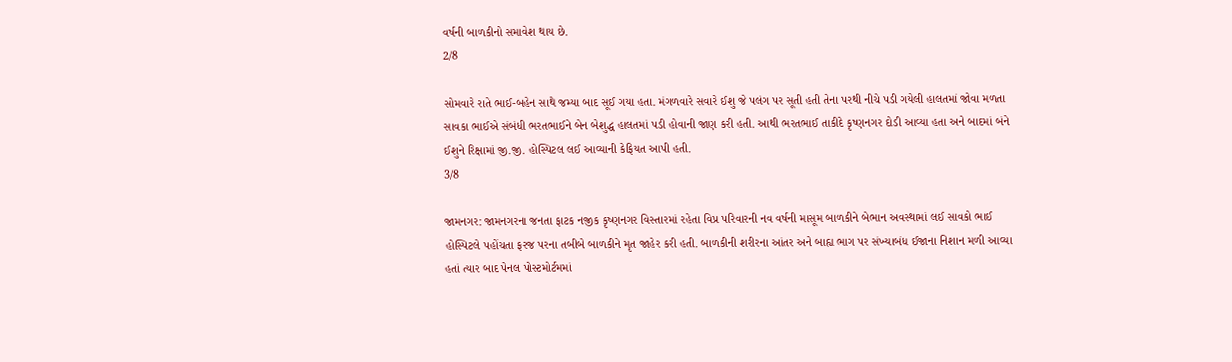વર્ષની બાળકીનો સમાવેશ થાય છે.
2/8

સોમવારે રાતે ભાઈ-બહેન સાથે જમ્યા બાદ સૂઈ ગયા હતા. મંગળવારે સવારે ઈશુ જે પલંગ પર સૂતી હતી તેના પરથી નીચે પડી ગયેલી હાલતમાં જોવા મળતા સાવકા ભાઈએ સંબંધી ભરતભાઈને બેન બેશુદ્ધ હાલતમાં પડી હોવાની જાણ કરી હતી. આથી ભરતભાઈ તાકીદે કૃષ્ણનગર દોડી આવ્યા હતા અને બાદમાં બંને ઈશુને રિક્ષામાં જી.જી. હોસ્પિટલ લઈ આવ્યાની કેફિયત આપી હતી.
3/8

જામનગર: જામનગરના જનતા ફાટક નજીક કૃષ્ણનગર વિસ્તારમાં રહેતા વિપ્ર પરિવારની નવ વર્ષની માસૂમ બાળકીને બેભાન અવસ્થામાં લઈ સાવકો ભાઈ હોસ્પિટલે પહોંચતા ફરજ પરના તબીબે બાળકીને મૃત જાહેર કરી હતી. બાળકીની શરીરના આંતર અને બાહ્ય ભાગ પર સંખ્યાબંધ ઈજાના નિશાન મળી આવ્યા હતાં ત્યાર બાદ પેનલ પોસ્ટમોર્ટમમાં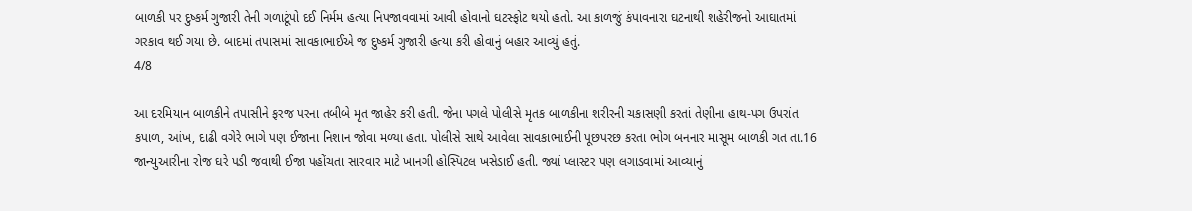બાળકી પર દુષ્કર્મ ગુજારી તેની ગળાટૂંપો દઈ નિર્મમ હત્યા નિપજાવવામાં આવી હોવાનો ઘટસ્ફોટ થયો હતો. આ કાળજું કંપાવનારા ઘટનાથી શહેરીજનો આઘાતમાં ગરકાવ થઈ ગયા છે. બાદમાં તપાસમાં સાવકાભાઈએ જ દુષ્કર્મ ગુજારી હત્યા કરી હોવાનું બહાર આવ્યું હતું.
4/8

આ દરમિયાન બાળકીને તપાસીને ફરજ પરના તબીબે મૃત જાહેર કરી હતી. જેના પગલે પોલીસે મૃતક બાળકીના શરીરની ચકાસણી કરતાં તેણીના હાથ-પગ ઉપરાંત કપાળ, આંખ, દાઢી વગેરે ભાગે પણ ઈજાના નિશાન જોવા મળ્યા હતા. પોલીસે સાથે આવેલા સાવકાભાઈની પૂછપરછ કરતા ભોગ બનનાર માસૂમ બાળકી ગત તા.16 જાન્યુઆરીના રોજ ઘરે પડી જવાથી ઈજા પહોંચતા સારવાર માટે ખાનગી હોસ્પિટલ ખસેડાઈ હતી. જ્યાં પ્લાસ્ટર પણ લગાડવામાં આવ્યાનું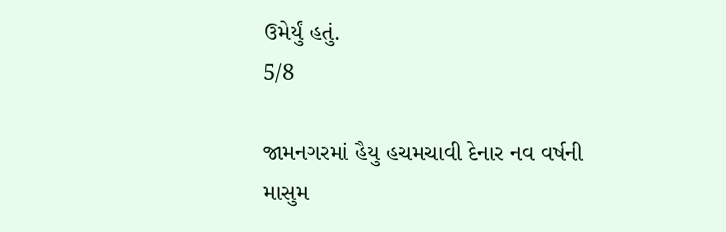ઉમેર્યું હતું.
5/8

જામનગરમાં હૈયુ હચમચાવી દેનાર નવ વર્ષની માસુમ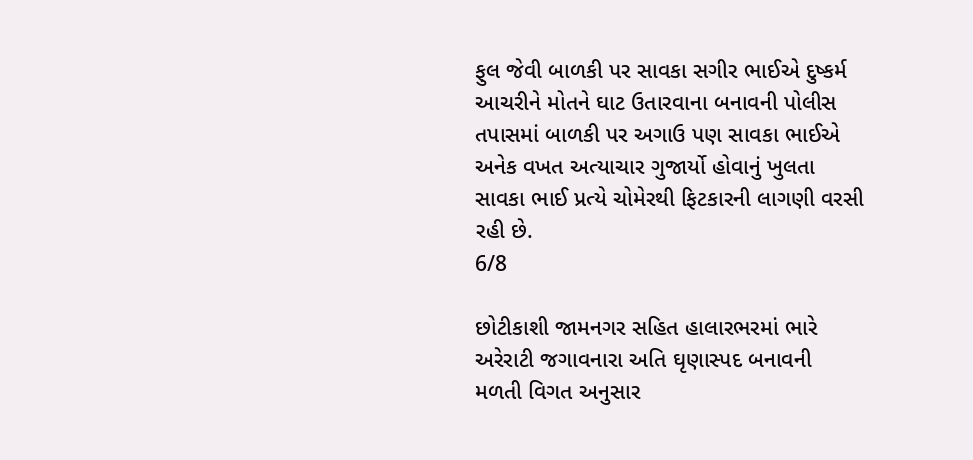ફુલ જેવી બાળકી પર સાવકા સગીર ભાઈએ દુષ્કર્મ આચરીને મોતને ઘાટ ઉતારવાના બનાવની પોલીસ તપાસમાં બાળકી પર અગાઉ પણ સાવકા ભાઈએ અનેક વખત અત્યાચાર ગુજાર્યો હોવાનું ખુલતા સાવકા ભાઈ પ્રત્યે ચોમેરથી ફિટકારની લાગણી વરસી રહી છે.
6/8

છોટીકાશી જામનગર સહિત હાલારભરમાં ભારે અરેરાટી જગાવનારા અતિ ઘૃણાસ્પદ બનાવની મળતી વિગત અનુસાર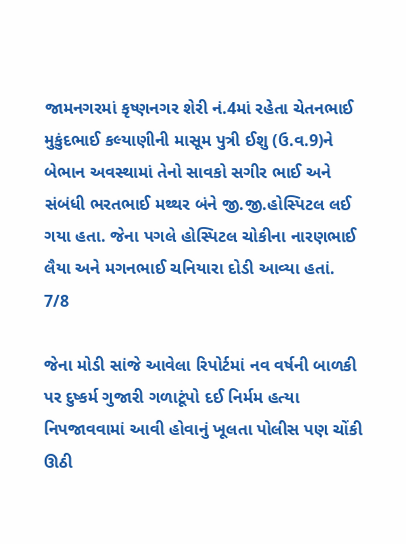જામનગરમાં કૃષ્ણનગર શેરી નં.4માં રહેતા ચેતનભાઈ મુકુંદભાઈ કલ્યાણીની માસૂમ પુત્રી ઈશુ (ઉ.વ.9)ને બેભાન અવસ્થામાં તેનો સાવકો સગીર ભાઈ અને સંબંધી ભરતભાઈ મથ્થર બંને જી.જી.હોસ્પિટલ લઈ ગયા હતા. જેના પગલે હોસ્પિટલ ચોકીના નારણભાઈ લૈયા અને મગનભાઈ ચનિયારા દોડી આવ્યા હતાં.
7/8

જેના મોડી સાંજે આવેલા રિપોર્ટમાં નવ વર્ષની બાળકી પર દુષ્કર્મ ગુજારી ગળાટૂંપો દઈ નિર્મમ હત્યા નિપજાવવામાં આવી હોવાનું ખૂલતા પોલીસ પણ ચોંકી ઊઠી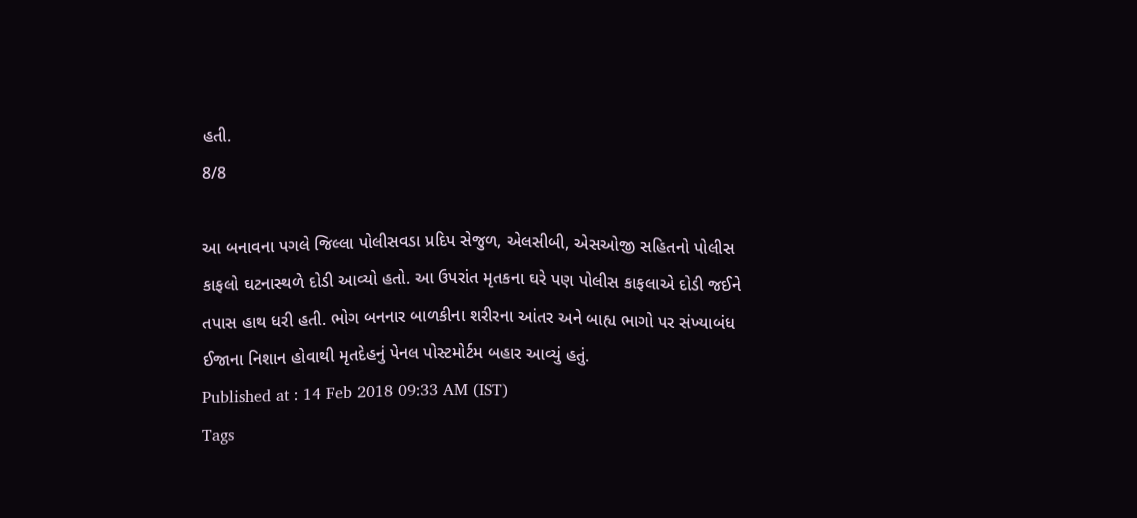હતી.
8/8

આ બનાવના પગલે જિલ્લા પોલીસવડા પ્રદિપ સેજુળ, એલસીબી, એસઓજી સહિતનો પોલીસ કાફલો ઘટનાસ્થળે દોડી આવ્યો હતો. આ ઉપરાંત મૃતકના ઘરે પણ પોલીસ કાફલાએ દોડી જઈને તપાસ હાથ ધરી હતી. ભોગ બનનાર બાળકીના શરીરના આંતર અને બાહ્ય ભાગો પર સંખ્યાબંધ ઈજાના નિશાન હોવાથી મૃતદેહનું પેનલ પોસ્ટમોર્ટમ બહાર આવ્યું હતું.
Published at : 14 Feb 2018 09:33 AM (IST)
Tags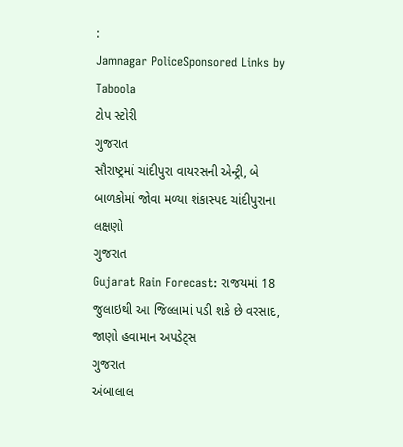:
Jamnagar PoliceSponsored Links by Taboola
ટોપ સ્ટોરી
ગુજરાત
સૌરાષ્ટ્રમાં ચાંદીપુરા વાયરસની એન્ટ્રી, બે બાળકોમાં જોવા મળ્યા શંકાસ્પદ ચાંદીપુરાના લક્ષણો
ગુજરાત
Gujarat Rain Forecast: રાજયમાં 18 જુલાઇથી આ જિલ્લામાં પડી શકે છે વરસાદ, જાણો હવામાન અપડેટ્સ
ગુજરાત
અંબાલાલ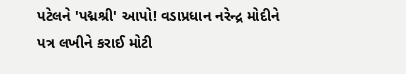પટેલને 'પદ્મશ્રી' આપો! વડાપ્રધાન નરેન્દ્ર મોદીને પત્ર લખીને કરાઈ મોટી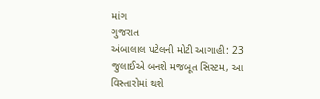માંગ
ગુજરાત
અંબાલાલ પટેલની મોટી આગાહી: 23 જુલાઈએ બનશે મજબૂત સિસ્ટમ, આ વિસ્તારોમાં થશે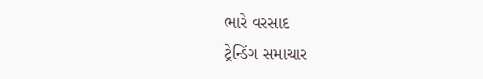ભારે વરસાદ
ટ્રેન્ડિંગ સમાચાર